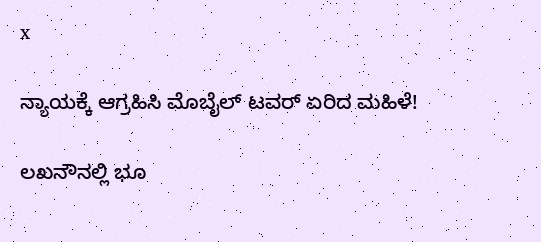x

ನ್ಯಾಯಕ್ಕೆ ಆಗ್ರಹಿಸಿ ಮೊಬೈಲ್ ಟವರ್ ಏರಿದ ಮಹಿಳೆ!

ಲಖನೌನಲ್ಲಿ ಭೂ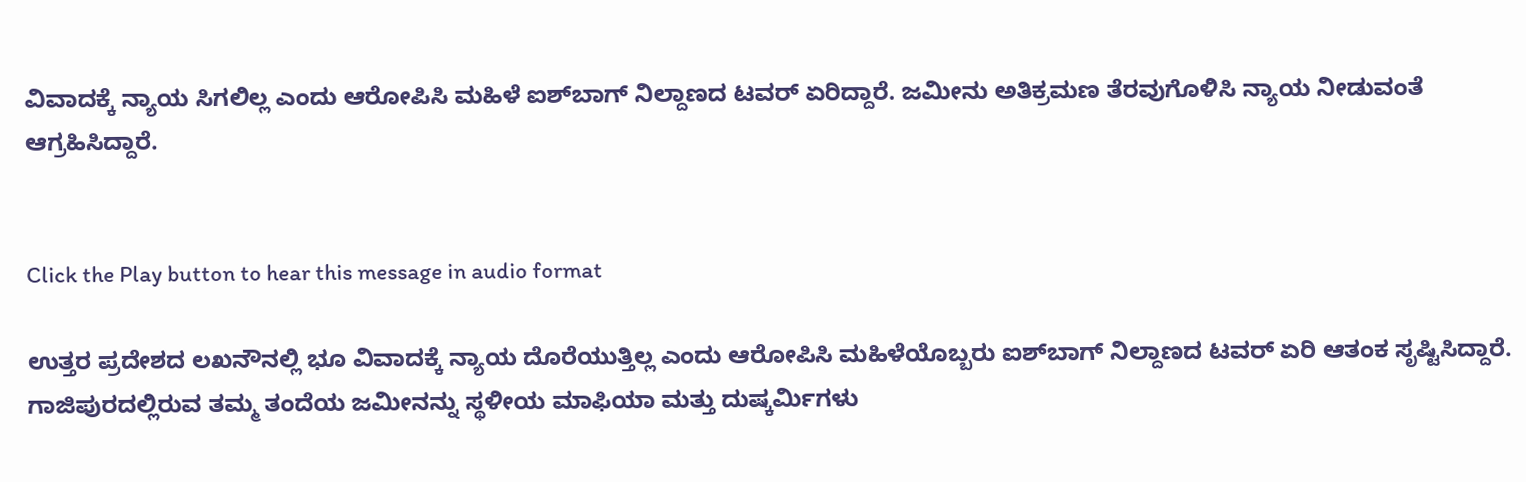ವಿವಾದಕ್ಕೆ ನ್ಯಾಯ ಸಿಗಲಿಲ್ಲ ಎಂದು ಆರೋಪಿಸಿ ಮಹಿಳೆ ಐಶ್‌ಬಾಗ್ ನಿಲ್ದಾಣದ ಟವರ್ ಏರಿದ್ದಾರೆ. ಜಮೀನು ಅತಿಕ್ರಮಣ ತೆರವುಗೊಳಿಸಿ ನ್ಯಾಯ ನೀಡುವಂತೆ ಆಗ್ರಹಿಸಿದ್ದಾರೆ.


Click the Play button to hear this message in audio format

ಉತ್ತರ ಪ್ರದೇಶದ ಲಖನೌನಲ್ಲಿ ಭೂ ವಿವಾದಕ್ಕೆ ನ್ಯಾಯ ದೊರೆಯುತ್ತಿಲ್ಲ ಎಂದು ಆರೋಪಿಸಿ ಮಹಿಳೆಯೊಬ್ಬರು ಐಶ್‌ಬಾಗ್ ನಿಲ್ದಾಣದ ಟವರ್ ಏರಿ ಆತಂಕ ಸೃಷ್ಟಿಸಿದ್ದಾರೆ. ಗಾಜಿಪುರದಲ್ಲಿರುವ ತಮ್ಮ ತಂದೆಯ ಜಮೀನನ್ನು ಸ್ಥಳೀಯ ಮಾಫಿಯಾ ಮತ್ತು ದುಷ್ಕರ್ಮಿಗಳು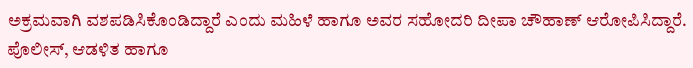ಅಕ್ರಮವಾಗಿ ವಶಪಡಿಸಿಕೊಂಡಿದ್ದಾರೆ ಎಂದು ಮಹಿಳೆ ಹಾಗೂ ಅವರ ಸಹೋದರಿ ದೀಪಾ ಚೌಹಾಣ್ ಆರೋಪಿಸಿದ್ದಾರೆ. ಪೊಲೀಸ್, ಆಡಳಿತ ಹಾಗೂ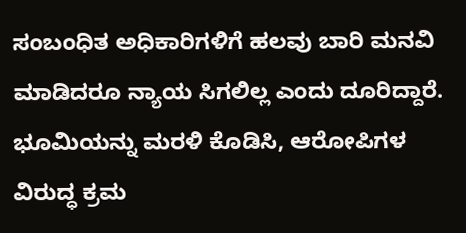ಸಂಬಂಧಿತ ಅಧಿಕಾರಿಗಳಿಗೆ ಹಲವು ಬಾರಿ ಮನವಿ ಮಾಡಿದರೂ ನ್ಯಾಯ ಸಿಗಲಿಲ್ಲ ಎಂದು ದೂರಿದ್ದಾರೆ. ಭೂಮಿಯನ್ನು ಮರಳಿ ಕೊಡಿಸಿ, ಆರೋಪಿಗಳ ವಿರುದ್ಧ ಕ್ರಮ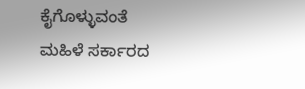ಕೈಗೊಳ್ಳುವಂತೆ ಮಹಿಳೆ ಸರ್ಕಾರದ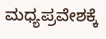ಮಧ್ಯಪ್ರವೇಶಕ್ಕೆ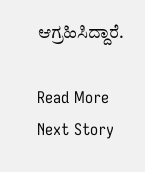ಆಗ್ರಹಿಸಿದ್ದಾರೆ.

Read More
Next Story